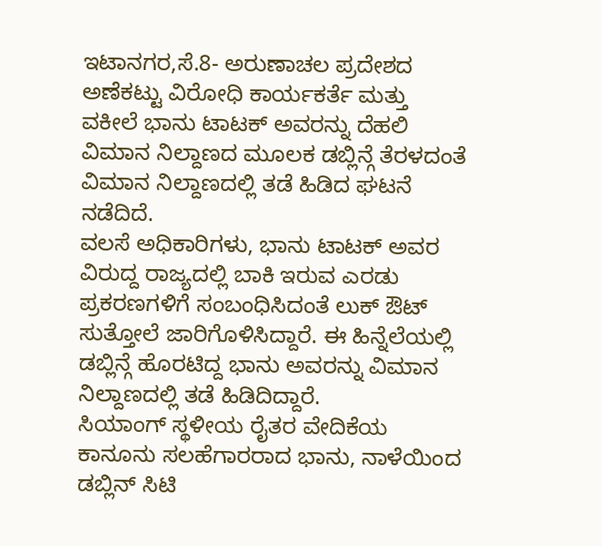ಇಟಾನಗರ,ಸೆ.8- ಅರುಣಾಚಲ ಪ್ರದೇಶದ ಅಣೆಕಟ್ಟು ವಿರೋಧಿ ಕಾರ್ಯಕರ್ತೆ ಮತ್ತು ವಕೀಲೆ ಭಾನು ಟಾಟಕ್ ಅವರನ್ನು ದೆಹಲಿ ವಿಮಾನ ನಿಲ್ದಾಣದ ಮೂಲಕ ಡಬ್ಲಿನ್ಗೆ ತೆರಳದಂತೆ ವಿಮಾನ ನಿಲ್ದಾಣದಲ್ಲಿ ತಡೆ ಹಿಡಿದ ಘಟನೆ ನಡೆದಿದೆ.
ವಲಸೆ ಅಧಿಕಾರಿಗಳು, ಭಾನು ಟಾಟಕ್ ಅವರ ವಿರುದ್ದ ರಾಜ್ಯದಲ್ಲಿ ಬಾಕಿ ಇರುವ ಎರಡು ಪ್ರಕರಣಗಳಿಗೆ ಸಂಬಂಧಿಸಿದಂತೆ ಲುಕ್ ಔಟ್ ಸುತ್ತೋಲೆ ಜಾರಿಗೊಳಿಸಿದ್ದಾರೆ. ಈ ಹಿನ್ನೆಲೆಯಲ್ಲಿ ಡಬ್ಲಿನ್ಗೆ ಹೊರಟಿದ್ದ ಭಾನು ಅವರನ್ನು ವಿಮಾನ ನಿಲ್ದಾಣದಲ್ಲಿ ತಡೆ ಹಿಡಿದಿದ್ದಾರೆ.
ಸಿಯಾಂಗ್ ಸ್ಥಳೀಯ ರೈತರ ವೇದಿಕೆಯ ಕಾನೂನು ಸಲಹೆಗಾರರಾದ ಭಾನು, ನಾಳೆಯಿಂದ ಡಬ್ಲಿನ್ ಸಿಟಿ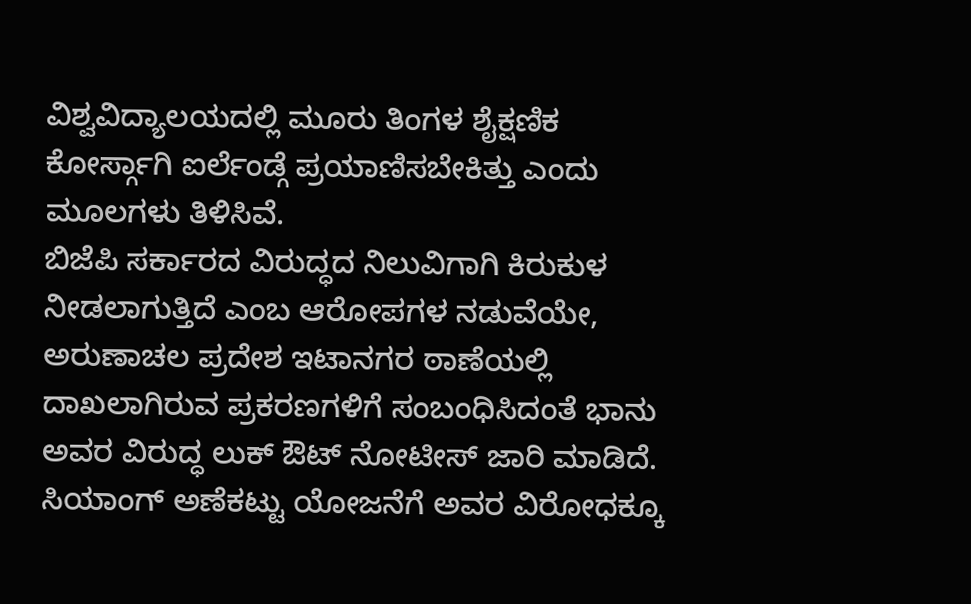ವಿಶ್ವವಿದ್ಯಾಲಯದಲ್ಲಿ ಮೂರು ತಿಂಗಳ ಶೈಕ್ಷಣಿಕ ಕೋರ್ಸ್ಗಾಗಿ ಐರ್ಲೆಂಡ್ಗೆ ಪ್ರಯಾಣಿಸಬೇಕಿತ್ತು ಎಂದು ಮೂಲಗಳು ತಿಳಿಸಿವೆ.
ಬಿಜೆಪಿ ಸರ್ಕಾರದ ವಿರುದ್ಧದ ನಿಲುವಿಗಾಗಿ ಕಿರುಕುಳ ನೀಡಲಾಗುತ್ತಿದೆ ಎಂಬ ಆರೋಪಗಳ ನಡುವೆಯೇ, ಅರುಣಾಚಲ ಪ್ರದೇಶ ಇಟಾನಗರ ಠಾಣೆಯಲ್ಲಿ ದಾಖಲಾಗಿರುವ ಪ್ರಕರಣಗಳಿಗೆ ಸಂಬಂಧಿಸಿದಂತೆ ಭಾನು ಅವರ ವಿರುದ್ಧ ಲುಕ್ ಔಟ್ ನೋಟೀಸ್ ಜಾರಿ ಮಾಡಿದೆ.
ಸಿಯಾಂಗ್ ಅಣೆಕಟ್ಟು ಯೋಜನೆಗೆ ಅವರ ವಿರೋಧಕ್ಕೂ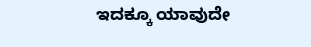ಇದಕ್ಕೂ ಯಾವುದೇ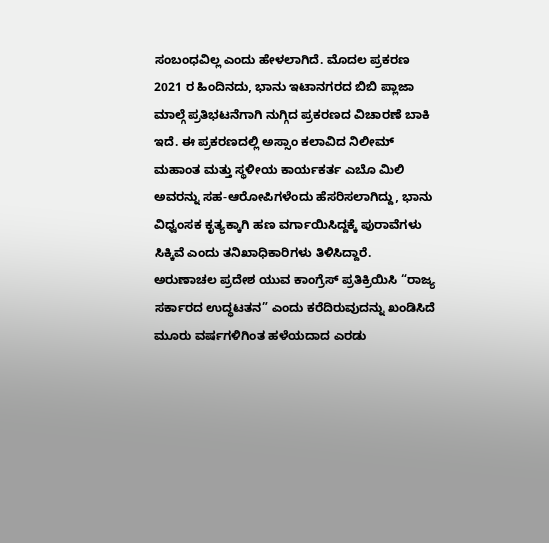ಸಂಬಂಧವಿಲ್ಲ ಎಂದು ಹೇಳಲಾಗಿದೆ. ಮೊದಲ ಪ್ರಕರಣ 2021 ರ ಹಿಂದಿನದು, ಭಾನು ಇಟಾನಗರದ ಬಿಬಿ ಪ್ಲಾಜಾ ಮಾಲ್ಗೆ ಪ್ರತಿಭಟನೆಗಾಗಿ ನುಗ್ಗಿದ ಪ್ರಕರಣದ ವಿಚಾರಣೆ ಬಾಕಿ ಇದೆ. ಈ ಪ್ರಕರಣದಲ್ಲಿ ಅಸ್ಸಾಂ ಕಲಾವಿದ ನಿಲೀಮ್ ಮಹಾಂತ ಮತ್ತು ಸ್ಥಳೀಯ ಕಾರ್ಯಕರ್ತ ಎಬೊ ಮಿಲಿ ಅವರನ್ನು ಸಹ-ಆರೋಪಿಗಳೆಂದು ಹೆಸರಿಸಲಾಗಿದ್ದು, ಭಾನು ವಿಧ್ವಂಸಕ ಕೃತ್ಯಕ್ಕಾಗಿ ಹಣ ವರ್ಗಾಯಿಸಿದ್ದಕ್ಕೆ ಪುರಾವೆಗಳು ಸಿಕ್ಕಿವೆ ಎಂದು ತನಿಖಾಧಿಕಾರಿಗಳು ತಿಳಿಸಿದ್ದಾರೆ.
ಅರುಣಾಚಲ ಪ್ರದೇಶ ಯುವ ಕಾಂಗ್ರೆಸ್ ಪ್ರತಿಕ್ರಿಯಿಸಿ “ರಾಜ್ಯ ಸರ್ಕಾರದ ಉದ್ಧಟತನ” ಎಂದು ಕರೆದಿರುವುದನ್ನು ಖಂಡಿಸಿದೆ ಮೂರು ವರ್ಷಗಳಿಗಿಂತ ಹಳೆಯದಾದ ಎರಡು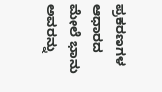ಪ್ರಕರಣಗಳ ಆಧಾರದ ಮೇಲೆ ಭಾನು ಅವರನ್ನು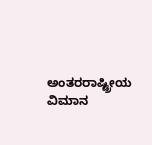ಅಂತರರಾಷ್ಟ್ರೀಯ ವಿಮಾನ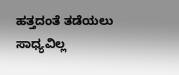ಹತ್ತದಂತೆ ತಡೆಯಲು ಸಾಧ್ಯವಿಲ್ಲ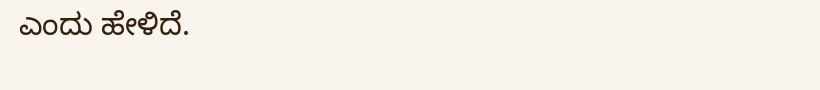ಎಂದು ಹೇಳಿದೆ.